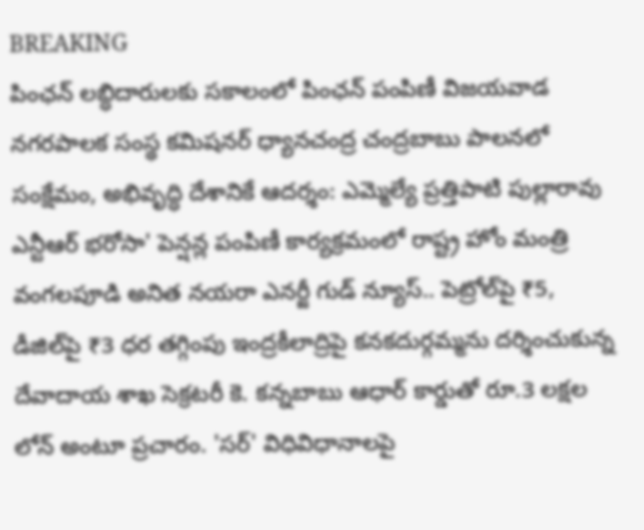BREAKING
పింఛన్ లబ్ధిదారులకు సకాలంలో పింఛన్ పంపిణీ విజయవాడ నగరపాలక సంస్థ కమిషనర్ ధ్యానచంద్ర చంద్రబాబు పాలనలో సంక్షేమం, అభివృద్ధి దేశానికే ఆదర్శం: ఎమ్మెల్యే ప్రత్తిపాటి పుల్లారావు ఎన్టీఆర్ భరోసా' పెన్షన్ల పంపిణీ కార్యక్రమంలో రాష్ట్ర హోం మంత్రి వంగలపూడి అనిత నయరా ఎనర్జీ గుడ్ న్యూస్.. పెట్రోల్‌పై ₹5, డీజిల్‌పై ₹3 ధర తగ్గింపు ఇంద్రకీలాద్రిపై కనకదుర్గమ్మను దర్శించుకున్న దేవాదాయ శాఖ సెక్రటరీ కె. కన్నబాబు ఆధార్ కార్డుతో రూ.3 లక్షల లోన్ అంటూ ప్రచారం. 'సర్' విధివిధానాలపై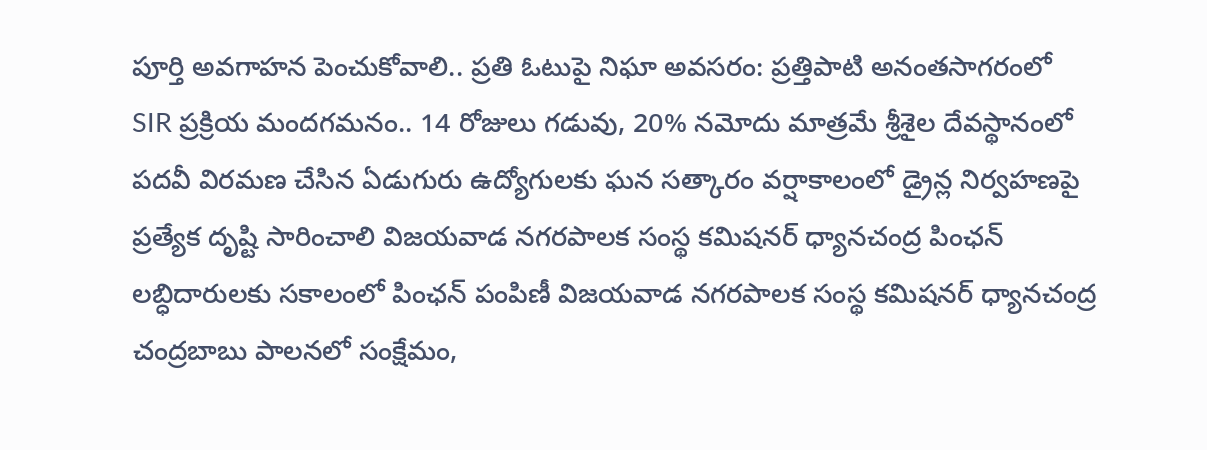పూర్తి అవగాహన పెంచుకోవాలి.. ప్రతి ఓటుపై నిఘా అవసరం: ప్రత్తిపాటి అనంతసాగరంలో SIR ప్రక్రియ మందగమనం.. 14 రోజులు గడువు, 20% నమోదు మాత్రమే శ్రీశైల దేవస్థానంలో పదవీ విరమణ చేసిన ఏడుగురు ఉద్యోగులకు ఘన సత్కారం వర్షాకాలంలో డ్రైన్ల నిర్వహణపై ప్రత్యేక దృష్టి సారించాలి విజయవాడ నగరపాలక సంస్థ కమిషనర్ ధ్యానచంద్ర పింఛన్ లబ్ధిదారులకు సకాలంలో పింఛన్ పంపిణీ విజయవాడ నగరపాలక సంస్థ కమిషనర్ ధ్యానచంద్ర చంద్రబాబు పాలనలో సంక్షేమం,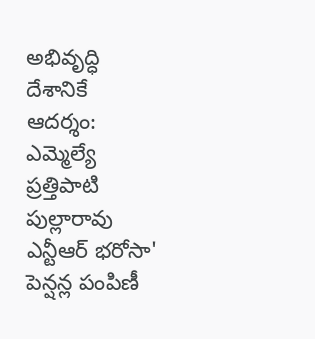అభివృద్ధి దేశానికే ఆదర్శం: ఎమ్మెల్యే ప్రత్తిపాటి పుల్లారావు ఎన్టీఆర్ భరోసా' పెన్షన్ల పంపిణీ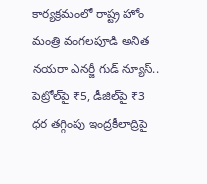కార్యక్రమంలో రాష్ట్ర హోం మంత్రి వంగలపూడి అనిత నయరా ఎనర్జీ గుడ్ న్యూస్.. పెట్రోల్‌పై ₹5, డీజిల్‌పై ₹3 ధర తగ్గింపు ఇంద్రకీలాద్రిపై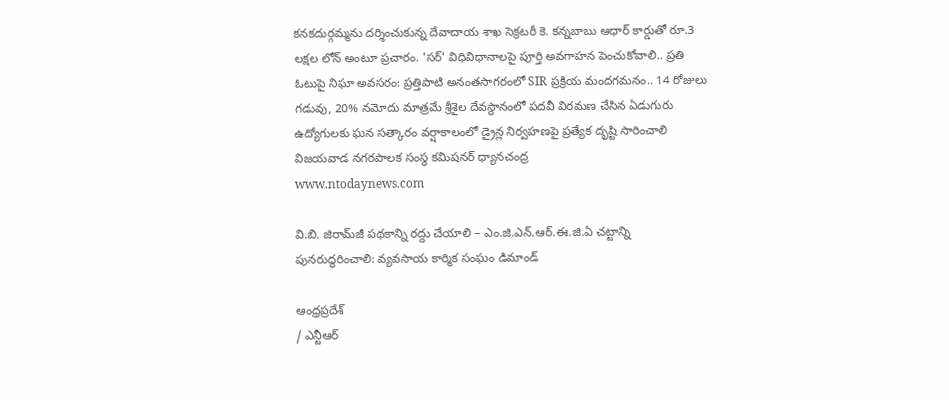కనకదుర్గమ్మను దర్శించుకున్న దేవాదాయ శాఖ సెక్రటరీ కె. కన్నబాబు ఆధార్ కార్డుతో రూ.3 లక్షల లోన్ అంటూ ప్రచారం. 'సర్' విధివిధానాలపై పూర్తి అవగాహన పెంచుకోవాలి.. ప్రతి ఓటుపై నిఘా అవసరం: ప్రత్తిపాటి అనంతసాగరంలో SIR ప్రక్రియ మందగమనం.. 14 రోజులు గడువు, 20% నమోదు మాత్రమే శ్రీశైల దేవస్థానంలో పదవీ విరమణ చేసిన ఏడుగురు ఉద్యోగులకు ఘన సత్కారం వర్షాకాలంలో డ్రైన్ల నిర్వహణపై ప్రత్యేక దృష్టి సారించాలి విజయవాడ నగరపాలక సంస్థ కమిషనర్ ధ్యానచంద్ర
www.ntodaynews.com

వి.బి. జిరామ్‌జీ పథకాన్ని రద్దు చేయాలి – ఎం.జి.ఎన్.ఆర్.ఈ.జి.ఏ చట్టాన్ని పునరుద్ధరించాలి: వ్యవసాయ కార్మిక సంఘం డిమాండ్

ఆంధ్రప్రదేశ్
/ ఎన్టీఆర్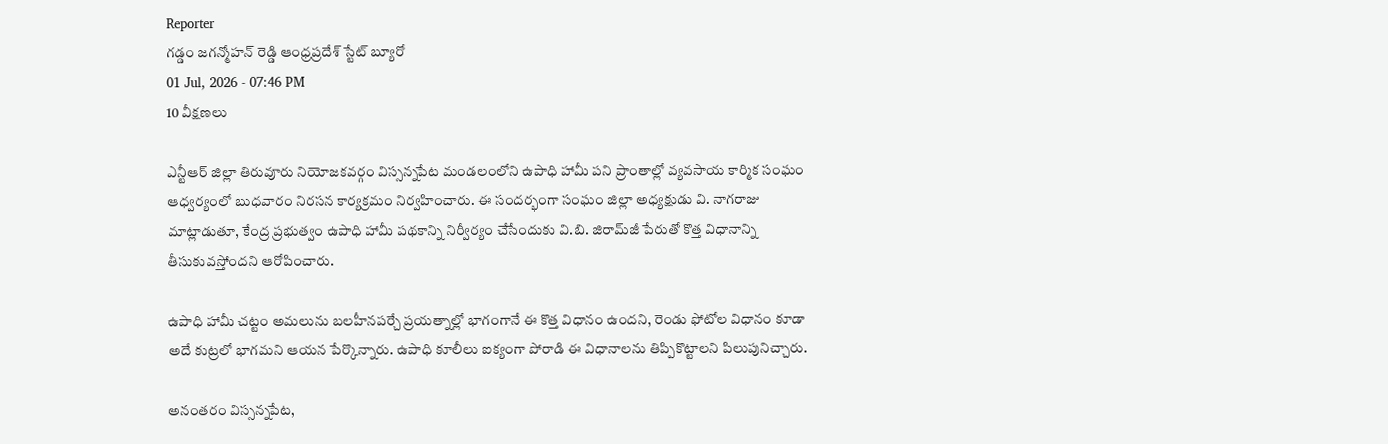Reporter
గడ్డం జగన్మోహన్ రెడ్డి ఆంధ్రప్రదేశ్ స్టేట్ బ్యూరో
01 Jul, 2026 - 07:46 PM
10 వీక్షణలు

ఎన్టీఆర్ జిల్లా తిరువూరు నియోజకవర్గం విస్సన్నపేట మండలంలోని ఉపాధి హామీ పని ప్రాంతాల్లో వ్యవసాయ కార్మిక సంఘం ఆధ్వర్యంలో బుధవారం నిరసన కార్యక్రమం నిర్వహించారు. ఈ సందర్భంగా సంఘం జిల్లా అధ్యక్షుడు వి. నాగరాజు మాట్లాడుతూ, కేంద్ర ప్రభుత్వం ఉపాధి హామీ పథకాన్ని నిర్వీర్యం చేసేందుకు వి.బి. జిరామ్‌జీ పేరుతో కొత్త విధానాన్ని తీసుకువస్తోందని ఆరోపించారు.

ఉపాధి హామీ చట్టం అమలును బలహీనపర్చే ప్రయత్నాల్లో భాగంగానే ఈ కొత్త విధానం ఉందని, రెండు ఫోటోల విధానం కూడా అదే కుట్రలో భాగమని ఆయన పేర్కొన్నారు. ఉపాధి కూలీలు ఐక్యంగా పోరాడి ఈ విధానాలను తిప్పికొట్టాలని పిలుపునిచ్చారు.

అనంతరం విస్సన్నపేట,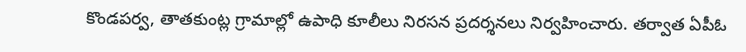కొండపర్వ, తాతకుంట్ల గ్రామాల్లో ఉపాధి కూలీలు నిరసన ప్రదర్శనలు నిర్వహించారు. తర్వాత ఏపీఓ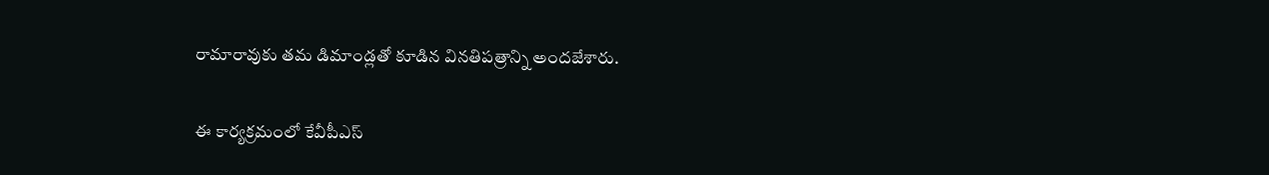రామారావుకు తమ డిమాండ్లతో కూడిన వినతిపత్రాన్ని అందజేశారు.

ఈ కార్యక్రమంలో కేవీపీఎస్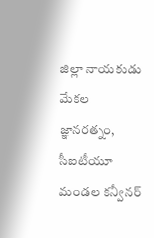జిల్లా నాయకుడు మేకల జ్ఞానరత్నం, సీఐటీయూ మండల కన్వీనర్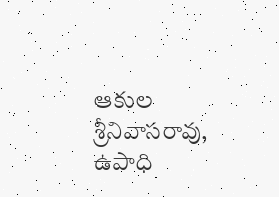ఆకుల శ్రీనివాసరావు, ఉపాధి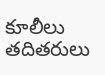కూలీలు తదితరులు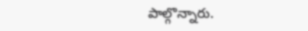పాల్గొన్నారు.